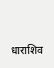धाराशिव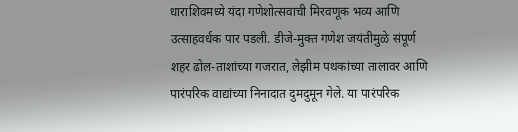धाराशिवमध्ये यंदा गणेशोत्सवाची मिरवणूक भव्य आणि उत्साहवर्धक पार पडली. डीजे-मुक्त गणेश जयंतीमुळे संपूर्ण शहर ढोल-ताशांच्या गजरात, लेझीम पथकांच्या तालावर आणि पारंपरिक वाद्यांच्या निनादात दुमदुमून गेले. या पारंपरिक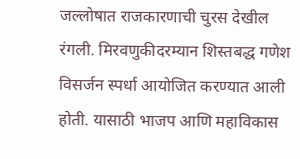जल्लोषात राजकारणाची चुरस देखील रंगली. मिरवणुकीदरम्यान शिस्तबद्ध गणेश विसर्जन स्पर्धा आयोजित करण्यात आली होती. यासाठी भाजप आणि महाविकास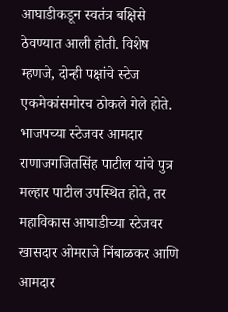आघाडीकडून स्वतंत्र बक्षिसे ठेवण्यात आली होती. विशेष म्हणजे, दोन्ही पक्षांचे स्टेज एकमेकांसमोरच ठोकले गेले होते. भाजपच्या स्टेजवर आमदार राणाजगजितसिंह पाटील यांचे पुत्र मल्हार पाटील उपस्थित होते, तर महाविकास आघाडीच्या स्टेजवर खासदार ओमराजे निंबाळकर आणि आमदार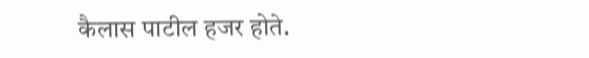कैलास पाटील हजर होते.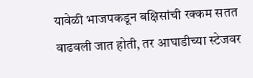यावेळी भाजपकडून बक्षिसांची रक्कम सतत वाढवली जात होती, तर आघाडीच्या स्टेजवर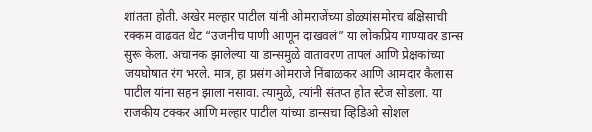शांतता होती. अखेर मल्हार पाटील यांनी ओमराजेंच्या डोळ्यांसमोरच बक्षिसाची रक्कम वाढवत थेट “उजनीच पाणी आणून दाखवलं” या लोकप्रिय गाण्यावर डान्स सुरू केला. अचानक झालेल्या या डान्समुळे वातावरण तापलं आणि प्रेक्षकांच्या जयघोषात रंग भरले. मात्र, हा प्रसंग ओमराजे निंबाळकर आणि आमदार कैलास पाटील यांना सहन झाला नसावा. त्यामुळे, त्यांनी संतप्त होत स्टेज सोडला. या राजकीय टक्कर आणि मल्हार पाटील यांच्या डान्सचा व्हिडिओ सोशल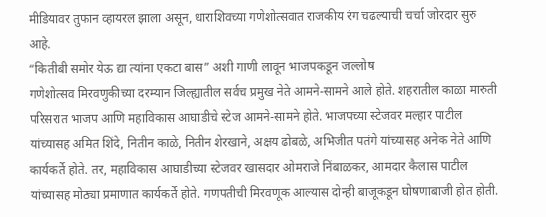मीडियावर तुफान व्हायरल झाला असून, धाराशिवच्या गणेशोत्सवात राजकीय रंग चढल्याची चर्चा जोरदार सुरु आहे.
“कितीबी समोर येऊ द्या त्यांना एकटा बास” अशी गाणी लावून भाजपकडून जल्लोष
गणेशोत्सव मिरवणुकीच्या दरम्यान जिल्ह्यातील सर्वच प्रमुख नेते आमने-सामने आले होते. शहरातील काळा मारुती परिसरात भाजप आणि महाविकास आघाडीचे स्टेज आमने-सामने होते. भाजपच्या स्टेजवर मल्हार पाटील यांच्यासह अमित शिंदे, नितीन काळे, नितीन शेरखाने, अक्षय ढोबळे, अभिजीत पतंगे यांच्यासह अनेक नेते आणि कार्यकर्ते होते. तर, महाविकास आघाडीच्या स्टेजवर खासदार ओमराजे निंबाळकर, आमदार कैलास पाटील यांच्यासह मोठ्या प्रमाणात कार्यकर्ते होते. गणपतीची मिरवणूक आल्यास दोन्ही बाजूकडून घोषणाबाजी होत होती.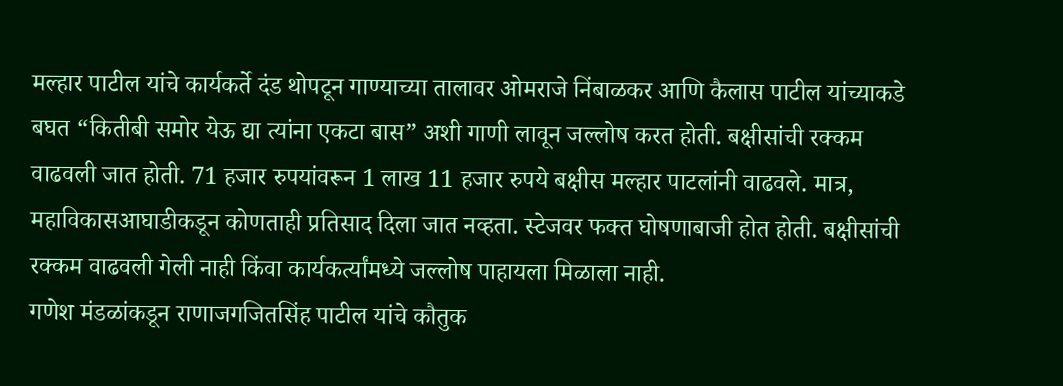मल्हार पाटील यांचे कार्यकर्ते दंड थोपटून गाण्याच्या तालावर ओमराजे निंबाळकर आणि कैलास पाटील यांच्याकडे बघत “कितीबी समोर येऊ द्या त्यांना एकटा बास” अशी गाणी लावून जल्लोष करत होती. बक्षीसांची रक्कम वाढवली जात होती. 71 हजार रुपयांवरून 1 लाख 11 हजार रुपये बक्षीस मल्हार पाटलांनी वाढवले. मात्र, महाविकासआघाडीकडून कोणताही प्रतिसाद दिला जात नव्हता. स्टेजवर फक्त घोषणाबाजी होत होती. बक्षीसांची रक्कम वाढवली गेली नाही किंवा कार्यकर्त्यांमध्ये जल्लोष पाहायला मिळाला नाही.
गणेश मंडळांकडून राणाजगजितसिंह पाटील यांचे कौतुक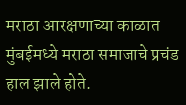मराठा आरक्षणाच्या काळात मुंबईमध्ये मराठा समाजाचे प्रचंड हाल झाले होते.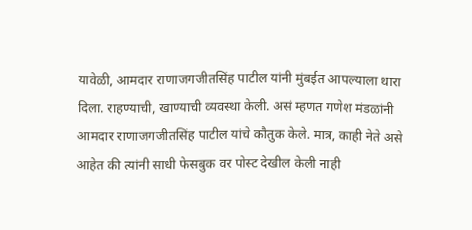यावेळी, आमदार राणाजगजीतसिंह पाटील यांनी मुंबईत आपल्याला थारा दिला. राहण्याची, खाण्याची व्यवस्था केली. असं म्हणत गणेश मंडळांनी आमदार राणाजगजीतसिंह पाटील यांचे कौतुक केले. मात्र, काही नेते असे आहेत की त्यांनी साधी फेसबुक वर पोस्ट देखील केली नाही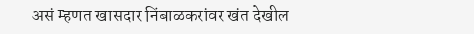असं म्हणत खासदार निंबाळकरांवर खंत देखील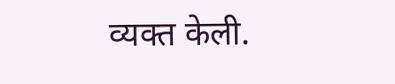व्यक्त केली.